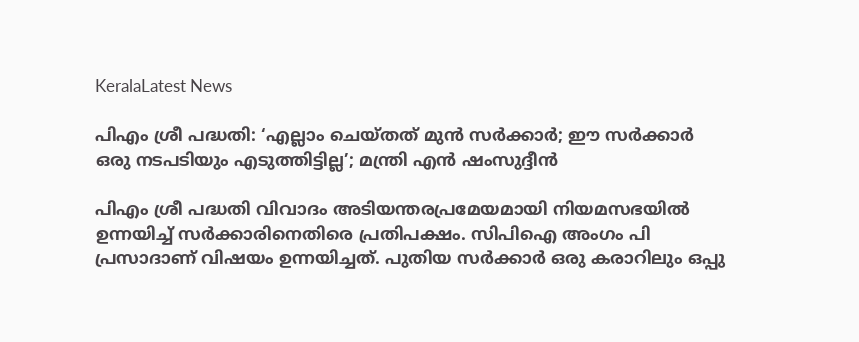KeralaLatest News

പിഎം ശ്രീ പദ്ധതി: ‘എല്ലാം ചെയ്തത് മുൻ സർക്കാർ; ഈ സർക്കാർ ഒരു നടപടിയും എടുത്തിട്ടില്ല’; മന്ത്രി എൻ ഷംസുദ്ദീൻ

പിഎം ശ്രീ പദ്ധതി വിവാദം അടിയന്തരപ്രമേയമായി നിയമസഭയിൽ ഉന്നയിച്ച് സർക്കാരിനെതിരെ പ്രതിപക്ഷം. സിപിഐ അംഗം പി പ്രസാദാണ് വിഷയം ഉന്നയിച്ചത്. പുതിയ സർക്കാർ ഒരു കരാറിലും ഒപ്പു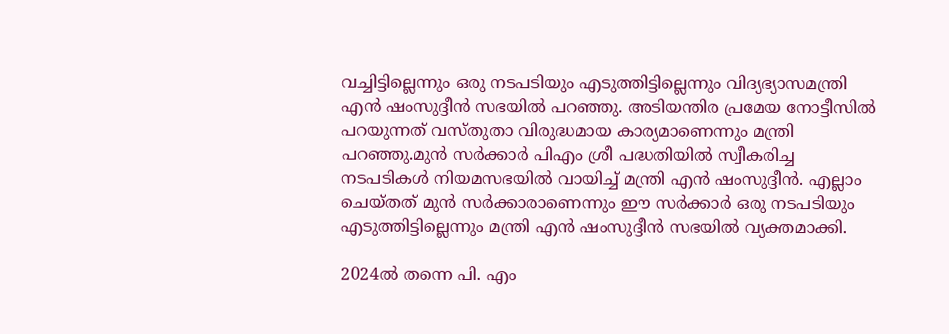വച്ചിട്ടില്ലെന്നും ഒരു നടപടിയും എടുത്തിട്ടില്ലെന്നും വിദ്യഭ്യാസമന്ത്രി എൻ ഷംസുദ്ദീൻ സഭയിൽ പറഞ്ഞു. അടിയന്തിര പ്രമേയ നോട്ടീസിൽ പറയുന്നത് വസ്തുതാ വിരുദ്ധമായ കാര്യമാണെന്നും മന്ത്രി പറഞ്ഞു.മുൻ സർക്കാർ പിഎം ശ്രീ പദ്ധതിയിൽ സ്വീകരിച്ച നടപടികൾ നിയമസഭയിൽ വായിച്ച് മന്ത്രി എൻ ഷംസുദ്ദീൻ. എല്ലാം ചെയ്തത് മുൻ സർക്കാരാണെന്നും ഈ സർക്കാർ ഒരു നടപടിയും എടുത്തിട്ടില്ലെന്നും മന്ത്രി എൻ ഷംസുദ്ദീൻ സഭയിൽ വ്യക്തമാക്കി.

2024ൽ തന്നെ പി. എം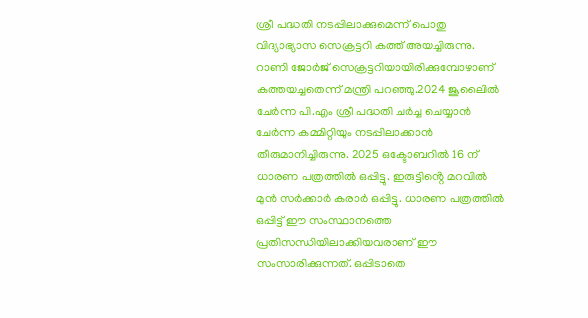ശ്രീ പദ്ധതി നടപ്പിലാക്കുമെന്ന് പൊതു വിദ്യാഭ്യാസ സെക്രട്ടറി കത്ത് അയച്ചിരുന്നു. റാണി ജോർജ് സെക്രട്ടറിയായിരിക്കുമ്പോഴാണ് കത്തയച്ചതെന്ന് മന്ത്രി പറഞ്ഞു.2024 ജൂലൈിൽ ചേർന്ന പി.എം ശ്രീ പദ്ധതി ചർച്ച ചെയ്യാൻ ചേർന്ന കമ്മിറ്റിയും നടപ്പിലാക്കാൻ തീരുമാനിച്ചിരുന്നു. 2025 ഒക്ടോബറിൽ 16 ന് ധാരണ പത്രത്തിൽ ഒപ്പിട്ടു. ഇരുട്ടിൻ്റെ മറവിൽ മുൻ സർക്കാർ കരാർ ഒപ്പിട്ടു. ധാരണ പത്രത്തിൽ ഒപ്പിട്ട് ഈ സംസ്ഥാനത്തെ പ്രതിസന്ധിയിലാക്കിയവരാണ് ഈ സംസാരിക്കുന്നത്. ഒപ്പിടാതെ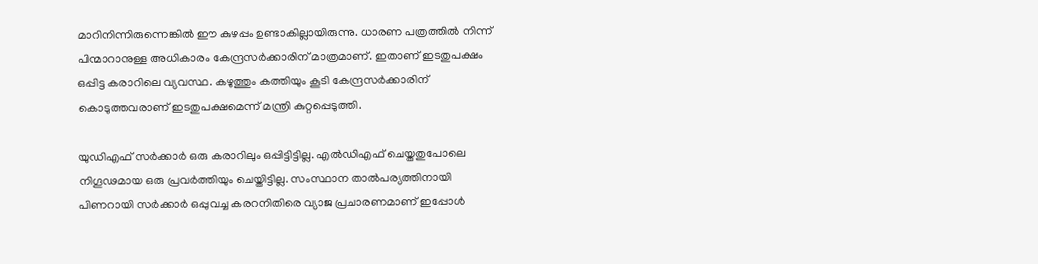മാറിനിന്നിരുന്നെങ്കിൽ ഈ കുഴപ്പം ഉണ്ടാകില്ലായിരുന്നു. ധാരണ പത്രത്തിൽ നിന്ന് പിന്മാറാനുള്ള അധികാരം കേന്ദ്രസർക്കാരിന് മാത്രമാണ്. ഇതാണ് ഇടതുപക്ഷം ഒപ്പിട്ട കരാറിലെ വ്യവസ്ഥ. കഴുത്തും കത്തിയും കൂടി കേന്ദ്രസർക്കാരിന് കൊടുത്തവരാണ് ഇടതുപക്ഷമെന്ന് മന്ത്രി കുറ്റപ്പെടുത്തി.

യുഡിഎഫ് സർക്കാർ ഒരു കരാറിലും ഒപ്പിട്ടിട്ടില്ല. എൽഡിഎഫ് ചെയ്തതുപോലെ നിഗൂഢമായ ഒരു പ്രവർത്തിയും ചെയ്തിട്ടില്ല. സംസ്ഥാന താൽപര്യത്തിനായി പിണറായി സർക്കാർ ഒപ്പുവച്ച കരറനിതിരെ വ്യാജ പ്രചാരണമാണ് ഇപ്പോൾ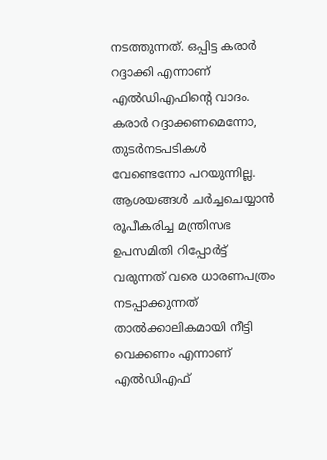നടത്തുന്നത്. ഒപ്പിട്ട കരാർ റദ്ദാക്കി എന്നാണ് എൽഡിഎഫിന്റെ വാദം. കരാർ റദ്ദാക്കണമെന്നോ, തുടർനടപടികൾ വേണ്ടെന്നോ പറയുന്നില്ല. ആശയങ്ങൾ ചർച്ചചെയ്യാൻ രൂപീകരിച്ച മന്ത്രിസഭ ഉപസമിതി റിപ്പോർട്ട് വരുന്നത് വരെ ധാരണപത്രം നടപ്പാക്കുന്നത് താൽക്കാലികമായി നീട്ടി വെക്കണം എന്നാണ് എൽഡിഎഫ്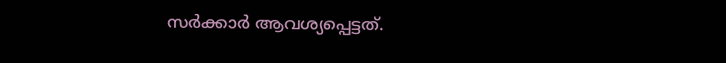സർക്കാർ ആവശ്യപ്പെട്ടത്.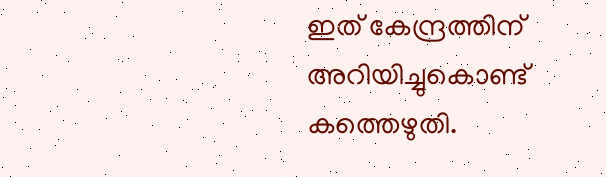ഇത് കേന്ദ്രത്തിന് അറിയിച്ചുകൊണ്ട് കത്തെഴുതി.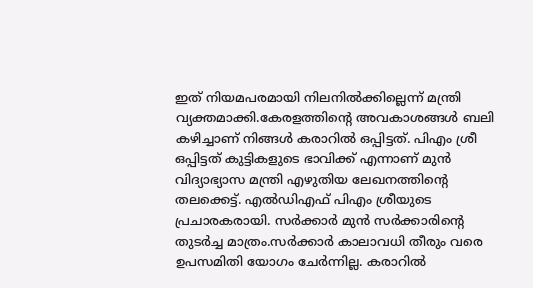ഇത് നിയമപരമായി നിലനിൽക്കില്ലെന്ന് മന്ത്രി വ്യക്തമാക്കി.കേരളത്തിന്റെ അവകാശങ്ങൾ ബലി കഴിച്ചാണ് നിങ്ങൾ കരാറിൽ ഒപ്പിട്ടത്. പിഎം ശ്രീ ഒപ്പിട്ടത് കുട്ടികളുടെ ഭാവിക്ക് എന്നാണ് മുൻ വിദ്യാഭ്യാസ മന്ത്രി എഴുതിയ ലേഖനത്തിന്റെ തലക്കെട്ട്. എൽ‌ഡിഎഫ് പിഎം ശ്രീയുടെ പ്രചാരകരായി. സർക്കാർ മുൻ സർക്കാരിന്റെ തുടർച്ച മാത്രം.സർക്കാർ കാലാവധി തീരും വരെ ഉപസമിതി യോഗം ചേർന്നില്ല. കരാറിൽ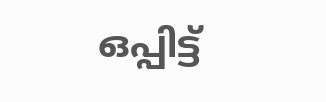ഒപ്പിട്ട്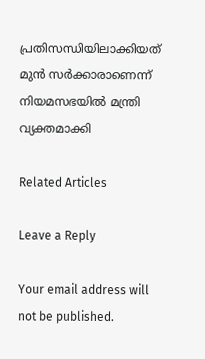പ്രതിസന്ധിയിലാക്കിയത് മുൻ സർക്കാരാണെന്ന് നിയമസഭയിൽ മന്ത്രി വ്യക്തമാക്കി

Related Articles

Leave a Reply

Your email address will not be published.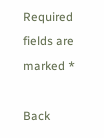Required fields are marked *

Back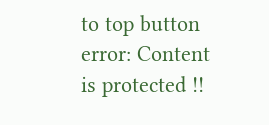to top button
error: Content is protected !!